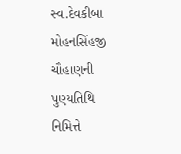સ્વ.દેવકીબા મોહનસિંહજી ચૌહાણની પુણ્યતિથિ નિમિત્તે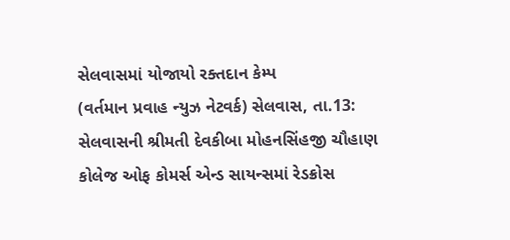સેલવાસમાં યોજાયો રક્તદાન કેમ્પ
(વર્તમાન પ્રવાહ ન્યુઝ નેટવર્ક) સેલવાસ, તા.13: સેલવાસની શ્રીમતી દેવકીબા મોહનસિંહજી ચૌહાણ કોલેજ ઓફ કોમર્સ એન્ડ સાયન્સમાં રેડક્રોસ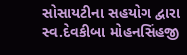સોસાયટીના સહયોગ દ્વારા સ્વ.દેવકીબા મોહનસિંહજી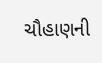ચૌહાણની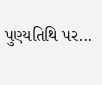પુણ્યતિથિ પર...